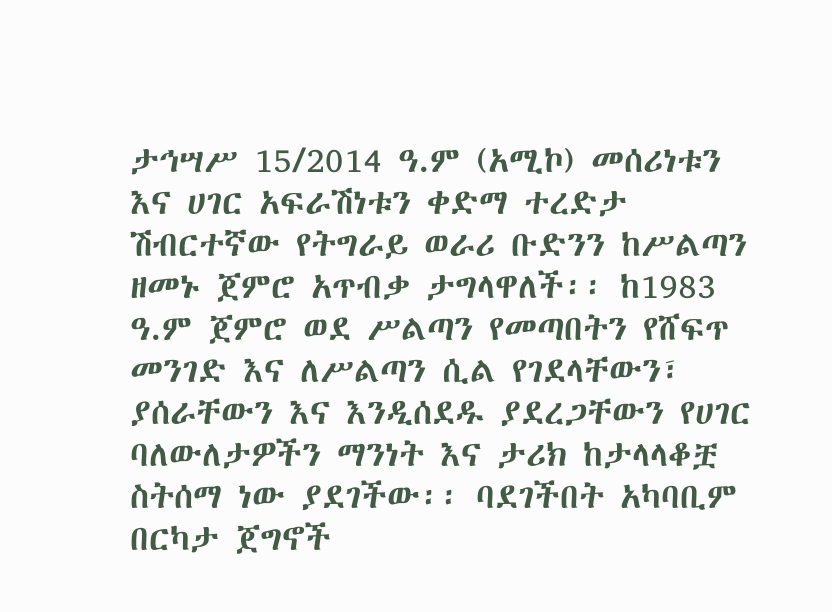ታኅሣሥ 15/2014 ዓ.ም (አሚኮ) መሰሪነቱን እና ሀገር አፍራሽነቱን ቀድማ ተረድታ ሽብርተኛው የትግራይ ወራሪ ቡድንን ከሥልጣን ዘመኑ ጀምሮ አጥብቃ ታግላዋለች፡፡ ከ1983 ዓ.ም ጀምሮ ወደ ሥልጣን የመጣበትን የሸፍጥ መንገድ እና ለሥልጣን ሲል የገደላቸውን፣ ያሰራቸውን እና እንዲሰደዱ ያደረጋቸውን የሀገር ባለውለታዎችን ማንነት እና ታሪክ ከታላላቆቿ ስትሰማ ነው ያደገችው፡፡ ባደገችበት አካባቢም በርካታ ጀግኖች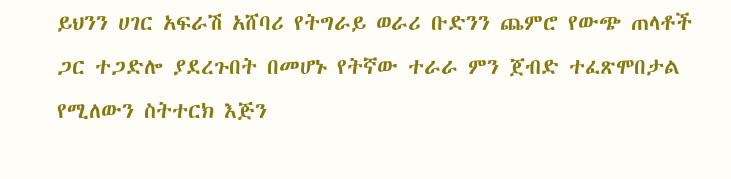ይህንን ሀገር አፍራሽ አሸባሪ የትግራይ ወራሪ ቡድንን ጨምሮ የውጭ ጠላቶች ጋር ተጋድሎ ያደረጉበት በመሆኑ የትኛው ተራራ ምን ጀብድ ተፈጽሞበታል የሚለውን ስትተርክ እጅን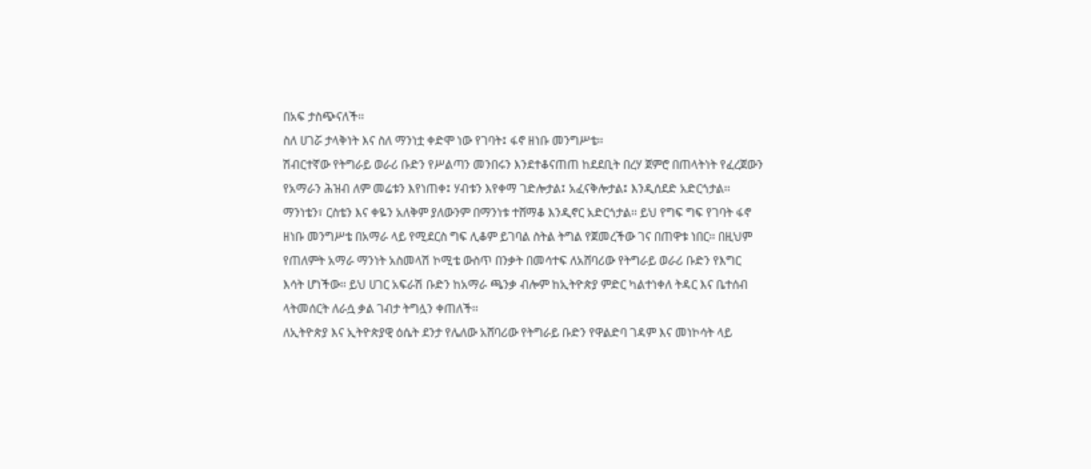በአፍ ታስጭናለች፡፡
ስለ ሀገሯ ታላቅነት እና ስለ ማንነቷ ቀድሞ ነው የገባት፤ ፋኖ ዘነቡ መንግሥቴ፡፡
ሽብርተኛው የትግራይ ወራሪ ቡድን የሥልጣን መንበሩን እንደተቆናጠጠ ከደደቢት በረሃ ጀምሮ በጠላትነት የፈረጀውን የአማራን ሕዝብ ለም መሬቱን እየነጠቀ፤ ሃብቱን እየቀማ ገድሎታል፤ አፈናቅሎታል፤ እንዲሰደድ አድርጎታል፡፡
ማንነቴን፣ ርስቴን እና ቀዬን አለቅም ያለውንም በማንነቱ ተሸማቆ እንዲኖር አድርጎታል፡፡ ይህ የግፍ ግፍ የገባት ፋኖ ዘነቡ መንግሥቴ በአማራ ላይ የሚደርስ ግፍ ሊቆም ይገባል ስትል ትግል የጀመረችው ገና በጠዋቱ ነበር፡፡ በዚህም የጠለምት አማራ ማንነት አስመላሽ ኮሚቴ ውስጥ በንቃት በመሳተፍ ለአሸባሪው የትግራይ ወራሪ ቡድን የእግር እሳት ሆነችው፡፡ ይህ ሀገር አፍራሽ ቡድን ከአማራ ጫንቃ ብሎም ከኢትዮጵያ ምድር ካልተነቀለ ትዳር እና ቤተሰብ ላትመሰርት ለራሷ ቃል ገብታ ትግሏን ቀጠለች፡፡
ለኢትዮጵያ እና ኢትዮጵያዊ ዕሴት ደንታ የሌለው አሸባሪው የትግራይ ቡድን የዋልድባ ገዳም እና መነኮሳት ላይ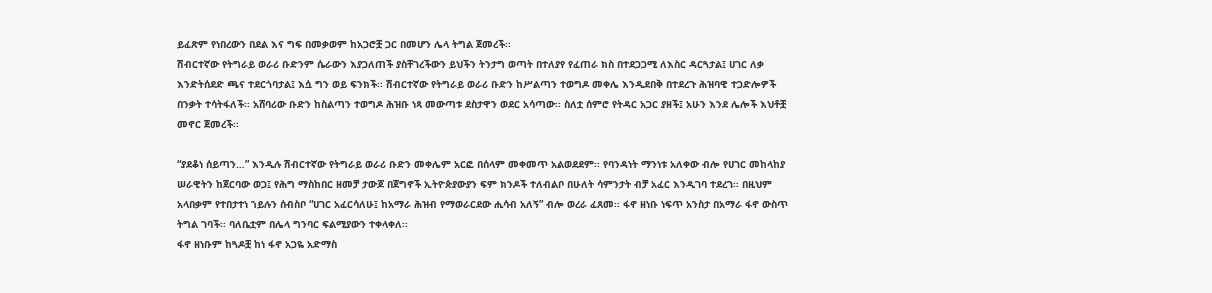ይፈጽም የነበረውን በደል እና ግፍ በመቃወም ከአጋሮቿ ጋር በመሆን ሌላ ትግል ጀመረች፡፡
ሽብርተኛው የትግራይ ወራሪ ቡድንም ሴራውን እያጋለጠች ያስቸገረችውን ይህችን ትንታግ ወጣት በተለያየ የፈጠራ ክስ በተደጋጋሚ ለእስር ዳርጓታል፤ ሀገር ለቃ እንድትሰደድ ጫና ተደርጎባታል፤ እሷ ግን ወይ ፍንክች፡፡ ሽብርተኛው የትግራይ ወራሪ ቡድን ከሥልጣን ተወግዶ መቀሌ እንዲደበቅ በተደረጉ ሕዝባዊ ተጋድሎዎች በንቃት ተሳትፋለች፡፡ አሸባሪው ቡድን ከስልጣን ተወግዶ ሕዝቡ ነጻ መውጣቱ ደስታዋን ወደር አሳጣው፡፡ ስለቷ ሰምሮ የትዳር አጋር ያዘች፤ አሁን እንደ ሌሎች እህቶቿ መኖር ጀመረች፡፡

“ያደቆነ ሰይጣን…” እንዲሉ ሽብርተኛው የትግራይ ወራሪ ቡድን መቀሌም አርፎ በሰላም መቀመጥ አልወደደም፡፡ የባንዳነት ማንነቱ አለቀው ብሎ የሀገር መከላከያ ሠራዊትን ከጀርባው ወጋ፤ የሕግ ማስከበር ዘመቻ ታውጆ በጀግኖች ኢትዮጵያውያን ፍም ክንዶች ተለብልቦ በሁለት ሳምንታት ብቻ አፈር እንዲገባ ተደረገ፡፡ በዚህም አላበቃም የተበታተነ ኀይሉን ሰብስቦ “ሀገር አፈርሳለሁ፤ ከአማራ ሕዝብ የማወራርደው ሒሳብ አለኝ” ብሎ ወረራ ፈጸመ፡፡ ፋኖ ዘነቡ ነፍጥ አንስታ በአማራ ፋኖ ውስጥ ትግል ገባች፡፡ ባለቤቷም በሌላ ግንባር ፍልሚያውን ተቀላቀለ፡፡
ፋኖ ዘነቡም ከጓዶቿ ከነ ፋኖ አጋዬ አድማስ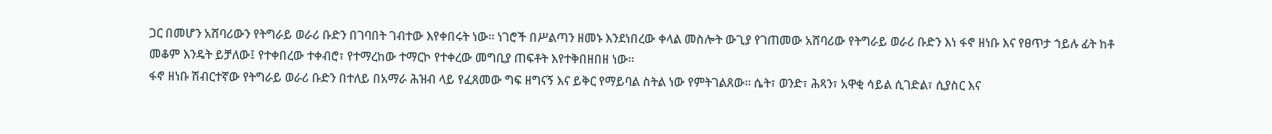ጋር በመሆን አሸባሪውን የትግራይ ወራሪ ቡድን በገባበት ገብተው እየቀበሩት ነው፡፡ ነገሮች በሥልጣን ዘመኑ እንደነበረው ቀላል መስሎት ውጊያ የገጠመው አሸባሪው የትግራይ ወራሪ ቡድን እነ ፋኖ ዘነቡ እና የፀጥታ ኀይሉ ፊት ከቶ መቆም እንዴት ይቻለው፤ የተቀበረው ተቀብሮ፣ የተማረከው ተማርኮ የተቀረው መግቢያ ጠፍቶት እየተቅበዘበዘ ነው፡፡
ፋኖ ዘነቡ ሽብርተኛው የትግራይ ወራሪ ቡድን በተለይ በአማራ ሕዝብ ላይ የፈጸመው ግፍ ዘግናኝ እና ይቅር የማይባል ስትል ነው የምትገልጸው፡፡ ሴት፣ ወንድ፣ ሕጻን፣ አዋቂ ሳይል ሲገድል፣ ሲያስር እና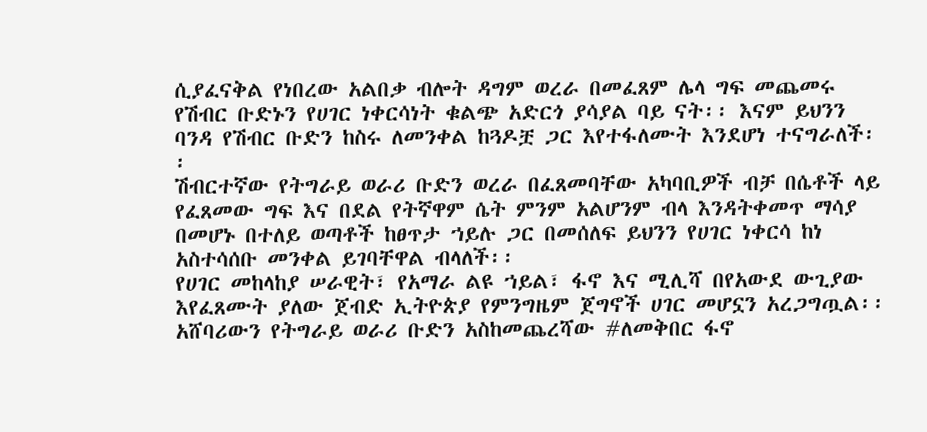ሲያፈናቅል የነበረው አልበቃ ብሎት ዳግም ወረራ በመፈጸም ሌላ ግፍ መጨመሩ የሽብር ቡድኑን የሀገር ነቀርሳነት ቁልጭ አድርጎ ያሳያል ባይ ናት፡፡ እናም ይህንን ባንዳ የሽብር ቡድን ከስሩ ለመንቀል ከጓዶቿ ጋር እየተፋለሙት እንደሆነ ተናግራለች፡፡
ሽብርተኛው የትግራይ ወራሪ ቡድን ወረራ በፈጸመባቸው አካባቢዎች ብቻ በሴቶች ላይ የፈጸመው ግፍ እና በደል የትኛዋም ሴት ምንም አልሆንም ብላ እንዳትቀመጥ ማሳያ በመሆኑ በተለይ ወጣቶች ከፀጥታ ኀይሉ ጋር በመሰለፍ ይህንን የሀገር ነቀርሳ ከነ አስተሳሰቡ መንቀል ይገባቸዋል ብላለች፡፡
የሀገር መከላከያ ሠራዊት፣ የአማራ ልዩ ኀይል፣ ፋኖ እና ሚሊሻ በየአውደ ውጊያው እየፈጸሙት ያለው ጀብድ ኢትዮጵያ የምንግዜም ጀግኖች ሀገር መሆኗን አረጋግጧል፡፡ አሸባሪውን የትግራይ ወራሪ ቡድን አስከመጨረሻው #ለመቅበር ፋኖ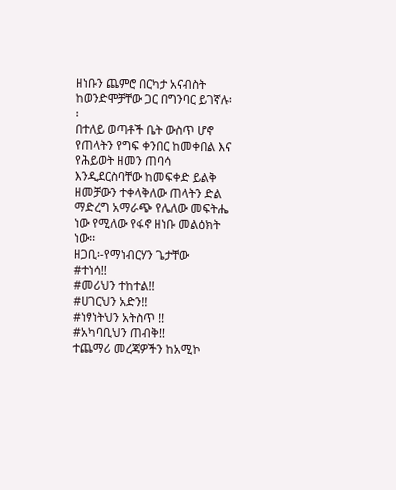ዘነቡን ጨምሮ በርካታ አናብስት ከወንድሞቻቸው ጋር በግንባር ይገኛሉ፡፡
በተለይ ወጣቶች ቤት ውስጥ ሆኖ የጠላትን የግፍ ቀንበር ከመቀበል እና የሕይወት ዘመን ጠባሳ እንዲደርስባቸው ከመፍቀድ ይልቅ ዘመቻውን ተቀላቅለው ጠላትን ድል ማድረግ አማራጭ የሌለው መፍትሔ ነው የሚለው የፋኖ ዘነቡ መልዕክት ነው፡፡
ዘጋቢ፡-የማነብርሃን ጌታቸው
#ተነሳ!!
#መሪህን ተከተል!!
#ሀገርህን አድን!!
#ነፃነትህን አትስጥ !!
#አካባቢህን ጠብቅ!!
ተጨማሪ መረጃዎችን ከአሚኮ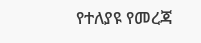የተለያዩ የመረጃ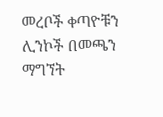መረቦች ቀጣዮቹን ሊንኮች በመጫን ማግኘት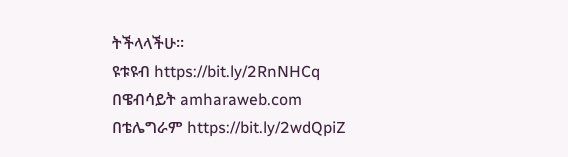ትችላላችሁ፡፡
ዩቱዩብ https://bit.ly/2RnNHCq
በዌብሳይት amharaweb.com
በቴሌግራም https://bit.ly/2wdQpiZ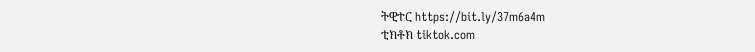ትዊተር https://bit.ly/37m6a4m
ቲክቶክ tiktok.com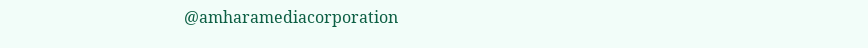@amharamediacorporation